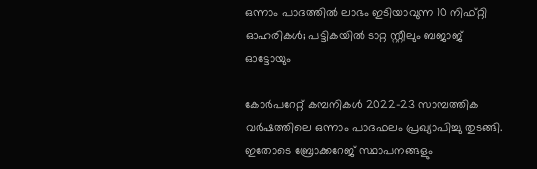ഒന്നാം പാദത്തില്‍ ലാഭം ഇടിയാവുന്ന 10 നിഫ്റ്റി ഓഹരികള്‍; പട്ടികയില്‍ ടാറ്റ സ്റ്റീലും ബജാജ് ഓട്ടോയും

കോര്‍പറേറ്റ് കമ്പനികള്‍ 2022-23 സാമ്പത്തിക വര്‍ഷത്തിലെ ഒന്നാം പാദഫലം പ്രഖ്യാപിച്ചു തുടങ്ങി. ഇതോടെ ബ്രോക്കറേജ് സ്ഥാപനങ്ങളും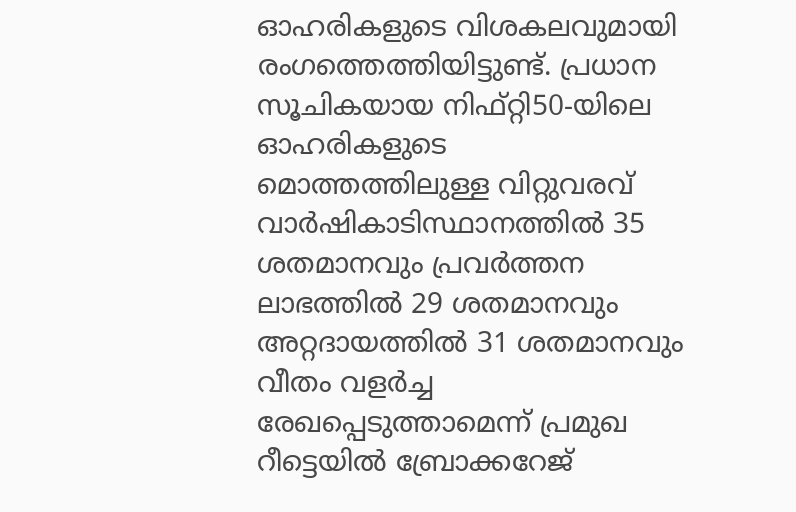ഓഹരികളുടെ വിശകലവുമായി രംഗത്തെത്തിയിട്ടുണ്ട്. പ്രധാന സൂചികയായ നിഫ്റ്റി50-യിലെ ഓഹരികളുടെ മൊത്തത്തിലുള്ള വിറ്റുവരവ് വാര്‍ഷികാടിസ്ഥാനത്തില്‍ 35 ശതമാനവും പ്രവര്‍ത്തന ലാഭത്തില്‍ 29 ശതമാനവും അറ്റദായത്തില്‍ 31 ശതമാനവും വീതം വളര്‍ച്ച രേഖപ്പെടുത്താമെന്ന് പ്രമുഖ റീട്ടെയില്‍ ബ്രോക്കറേജ്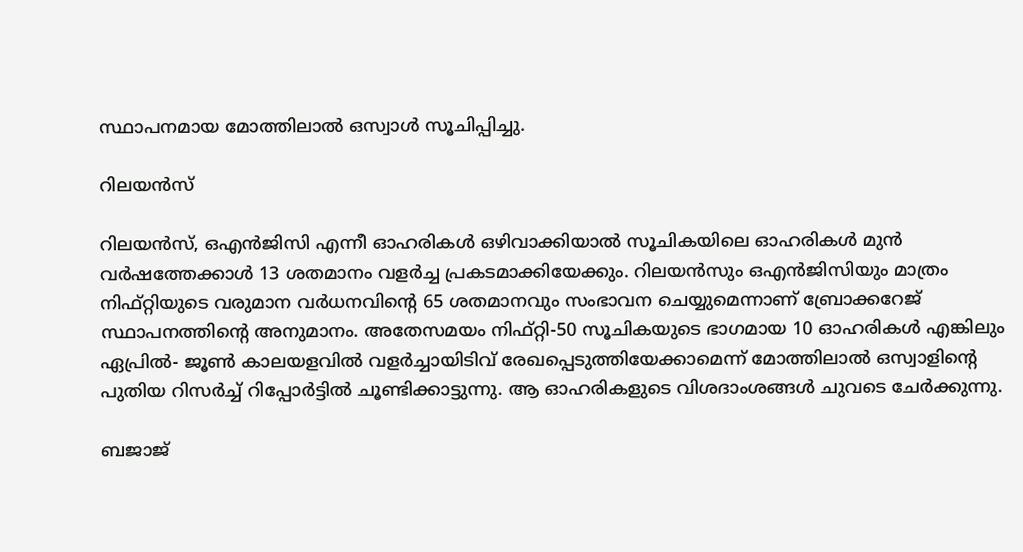സ്ഥാപനമായ മോത്തിലാല്‍ ഒസ്വാള്‍ സൂചിപ്പിച്ചു.

റിലയന്‍സ്

റിലയന്‍സ്, ഒഎന്‍ജിസി എന്നീ ഓഹരികള്‍ ഒഴിവാക്കിയാല്‍ സൂചികയിലെ ഓഹരികള്‍ മുന്‍ വര്‍ഷത്തേക്കാള്‍ 13 ശതമാനം വളര്‍ച്ച പ്രകടമാക്കിയേക്കും. റിലയന്‍സും ഒഎന്‍ജിസിയും മാത്രം നിഫ്റ്റിയുടെ വരുമാന വര്‍ധനവിന്റെ 65 ശതമാനവും സംഭാവന ചെയ്യുമെന്നാണ് ബ്രോക്കറേജ് സ്ഥാപനത്തിന്റെ അനുമാനം. അതേസമയം നിഫ്റ്റി-50 സൂചികയുടെ ഭാഗമായ 10 ഓഹരികള്‍ എങ്കിലും ഏപ്രില്‍- ജൂണ്‍ കാലയളവില്‍ വളര്‍ച്ചായിടിവ് രേഖപ്പെടുത്തിയേക്കാമെന്ന് മോത്തിലാല്‍ ഒസ്വാളിന്റെ പുതിയ റിസര്‍ച്ച് റിപ്പോര്‍ട്ടില്‍ ചൂണ്ടിക്കാട്ടുന്നു. ആ ഓഹരികളുടെ വിശദാംശങ്ങള്‍ ചുവടെ ചേര്‍ക്കുന്നു.

ബജാജ്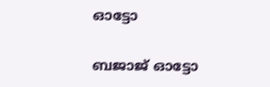ഓട്ടോ

ബജാജ് ഓട്ടോ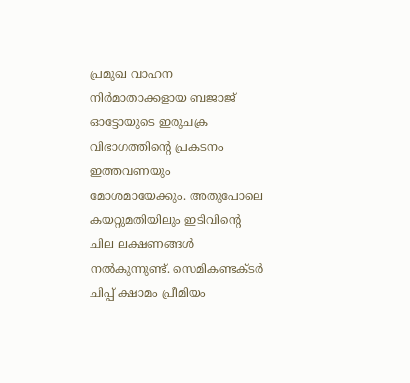പ്രമുഖ വാഹന നിര്‍മാതാക്കളായ ബജാജ് ഓട്ടോയുടെ ഇരുചക്ര വിഭാഗത്തിന്റെ പ്രകടനം ഇത്തവണയും മോശമായേക്കും. അതുപോലെ കയറ്റുമതിയിലും ഇടിവിന്റെ ചില ലക്ഷണങ്ങള്‍ നല്‍കുന്നുണ്ട്. സെമികണ്ടക്ടര്‍ ചിപ്പ് ക്ഷാമം പ്രീമിയം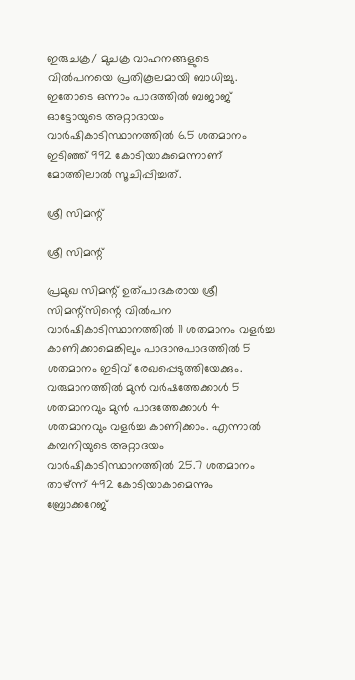ഇരുചക്ര/ മുചക്ര വാഹനങ്ങളുടെ വില്‍പനയെ പ്രതികൂലമായി ബാധിച്ചു. ഇതോടെ ഒന്നാം പാദത്തില്‍ ബജാജ് ഓട്ടോയുടെ അറ്റാദായം വാര്‍ഷികാടിസ്ഥാനത്തില്‍ 6.5 ശതമാനം ഇടിഞ്ഞ് 992 കോടിയാകുമെന്നാണ് മോത്തിലാല്‍ സൂചിപ്പിച്ചത്.

ശ്രീ സിമന്റ്

ശ്രീ സിമന്റ്

പ്രമുഖ സിമന്റ് ഉത്പാദകരായ ശ്രീ സിമന്റ്‌സിന്റെ വില്‍പന വാര്‍ഷികാടിസ്ഥാനത്തില്‍ 11 ശതമാനം വളര്‍ച്ച കാണിക്കാമെങ്കിലും പാദാനുപാദത്തില്‍ 5 ശതമാനം ഇടിവ് രേഖപ്പെടുത്തിയേക്കും. വരുമാനത്തില്‍ മുന്‍ വര്‍ഷത്തേക്കാള്‍ 5 ശതമാനവും മുന്‍ പാദത്തേക്കാള്‍ 4 ശതമാനവും വളര്‍ച്ച കാണിക്കാം. എന്നാല്‍ കമ്പനിയുടെ അറ്റാദയം വാര്‍ഷികാടിസ്ഥാനത്തില്‍ 25.7 ശതമാനം താഴ്ന്ന് 492 കോടിയാകാമെന്നും ബ്രോക്കറേജ്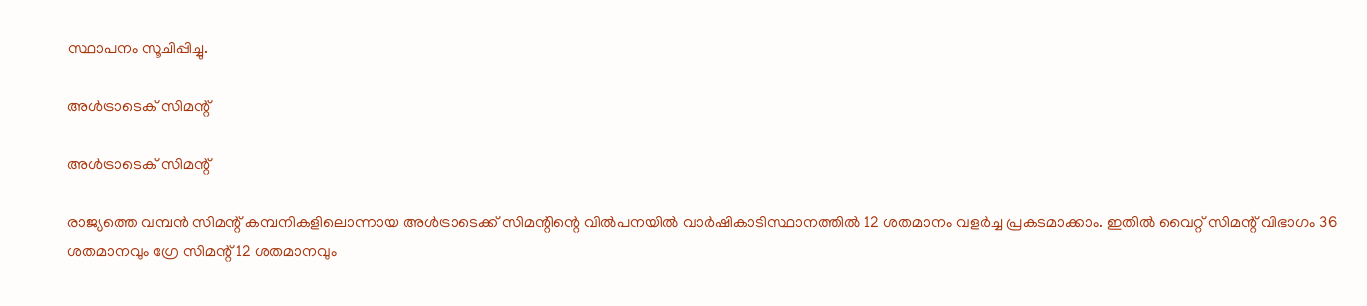സ്ഥാപനം സൂചിപ്പിച്ചു.

അള്‍ട്രാടെക് സിമന്റ്

അള്‍ട്രാടെക് സിമന്റ്

രാജ്യത്തെ വമ്പന്‍ സിമന്റ് കമ്പനികളിലൊന്നായ അള്‍ട്രാടെക്ക് സിമന്റിന്റെ വില്‍പനയില്‍ വാര്‍ഷികാടിസ്ഥാനത്തില്‍ 12 ശതമാനം വളര്‍ച്ച പ്രകടമാക്കാം. ഇതില്‍ വൈറ്റ് സിമന്റ് വിഭാഗം 36 ശതമാനവും ഗ്രേ സിമന്റ് 12 ശതമാനവും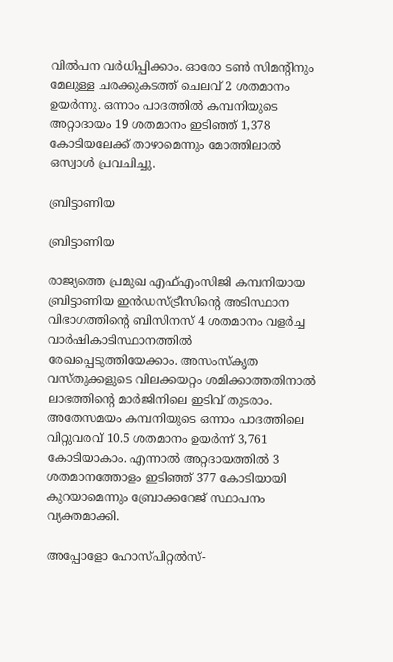വില്‍പന വര്‍ധിപ്പിക്കാം. ഓരോ ടണ്‍ സിമന്റിനും മേലുള്ള ചരക്കുകടത്ത് ചെലവ് 2 ശതമാനം ഉയര്‍ന്നു. ഒന്നാം പാദത്തില്‍ കമ്പനിയുടെ അറ്റാദായം 19 ശതമാനം ഇടിഞ്ഞ് 1,378 കോടിയലേക്ക് താഴാമെന്നും മോത്തിലാല്‍ ഒസ്വാള്‍ പ്രവചിച്ചു.

ബ്രിട്ടാണിയ

ബ്രിട്ടാണിയ

രാജ്യത്തെ പ്രമുഖ എഫ്എംസിജി കമ്പനിയായ ബ്രിട്ടാണിയ ഇന്‍ഡസ്ട്രീസിന്റെ അടിസ്ഥാന വിഭാഗത്തിന്റെ ബിസിനസ് 4 ശതമാനം വളര്‍ച്ച വാര്‍ഷികാടിസ്ഥാനത്തില്‍ രേഖപ്പെടുത്തിയേക്കാം. അസംസ്‌കൃത വസ്തുക്കളുടെ വിലക്കയറ്റം ശമിക്കാത്തതിനാല്‍ ലാഭത്തിന്റെ മാര്‍ജിനിലെ ഇടിവ് തുടരാം. അതേസമയം കമ്പനിയുടെ ഒന്നാം പാദത്തിലെ വിറ്റുവരവ് 10.5 ശതമാനം ഉയര്‍ന്ന് 3,761 കോടിയാകാം. എന്നാല്‍ അറ്റദായത്തില്‍ 3 ശതമാനത്തോളം ഇടിഞ്ഞ് 377 കോടിയായി കുറയാമെന്നും ബ്രോക്കറേജ് സ്ഥാപനം വ്യക്തമാക്കി.

അപ്പോളോ ഹോസ്പിറ്റല്‍സ്-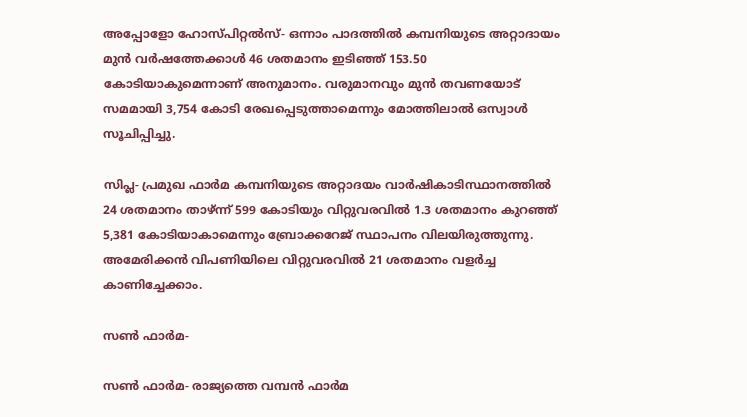അപ്പോളോ ഹോസ്പിറ്റല്‍സ്- ഒന്നാം പാദത്തില്‍ കമ്പനിയുടെ അറ്റാദായം മുന്‍ വര്‍ഷത്തേക്കാള്‍ 46 ശതമാനം ഇടിഞ്ഞ് 153.50 കോടിയാകുമെന്നാണ് അനുമാനം. വരുമാനവും മുന്‍ തവണയോട് സമമായി 3,754 കോടി രേഖപ്പെടുത്താമെന്നും മോത്തിലാല്‍ ഒസ്വാള്‍ സൂചിപ്പിച്ചു.

സിപ്ല- പ്രമുഖ ഫാര്‍മ കമ്പനിയുടെ അറ്റാദയം വാര്‍ഷികാടിസ്ഥാനത്തില്‍ 24 ശതമാനം താഴ്ന്ന് 599 കോടിയും വിറ്റുവരവില്‍ 1.3 ശതമാനം കുറഞ്ഞ് 5,381 കോടിയാകാമെന്നും ബ്രോക്കറേജ് സ്ഥാപനം വിലയിരുത്തുന്നു. അമേരിക്കന്‍ വിപണിയിലെ വിറ്റുവരവില്‍ 21 ശതമാനം വളര്‍ച്ച കാണിച്ചേക്കാം.

സണ്‍ ഫാര്‍മ-

സണ്‍ ഫാര്‍മ- രാജ്യത്തെ വമ്പന്‍ ഫാര്‍മ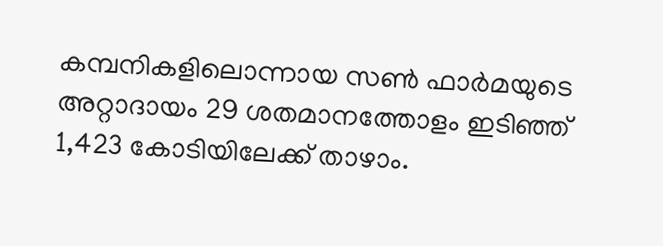കമ്പനികളിലൊന്നായ സണ്‍ ഫാര്‍മയുടെ അറ്റാദായം 29 ശതമാനത്തോളം ഇടിഞ്ഞ് 1,423 കോടിയിലേക്ക് താഴാം.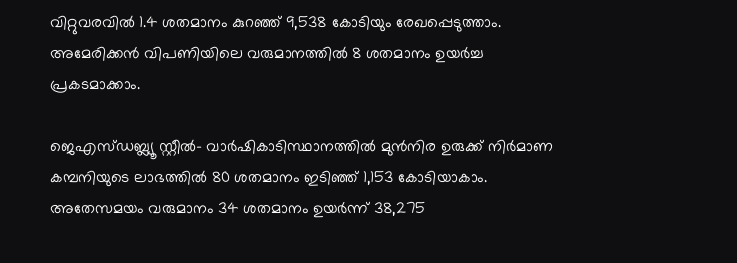വിറ്റുവരവില്‍ 1.4 ശതമാനം കുറഞ്ഞ് 9,538 കോടിയും രേഖപ്പെടുത്താം. അമേരിക്കന്‍ വിപണിയിലെ വരുമാനത്തില്‍ 8 ശതമാനം ഉയര്‍ച്ച പ്രകടമാക്കാം.

ജെഎസ്ഡബ്ല്യൂ സ്റ്റീല്‍- വാര്‍ഷികാടിസ്ഥാനത്തില്‍ മുന്‍നിര ഉരുക്ക് നിര്‍മാണ കമ്പനിയുടെ ലാഭത്തില്‍ 80 ശതമാനം ഇടിഞ്ഞ് 1,153 കോടിയാകാം. അതേസമയം വരുമാനം 34 ശതമാനം ഉയര്‍ന്ന് 38,275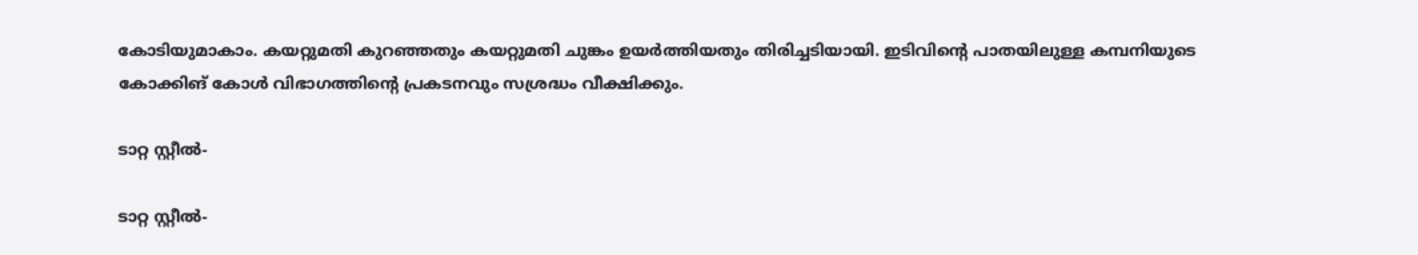കോടിയുമാകാം. കയറ്റുമതി കുറഞ്ഞതും കയറ്റുമതി ചുങ്കം ഉയര്‍ത്തിയതും തിരിച്ചടിയായി. ഇടിവിന്റെ പാതയിലുള്ള കമ്പനിയുടെ കോക്കിങ് കോള്‍ വിഭാഗത്തിന്റെ പ്രകടനവും സശ്രദ്ധം വീക്ഷിക്കും.

ടാറ്റ സ്റ്റീല്‍-

ടാറ്റ സ്റ്റീല്‍-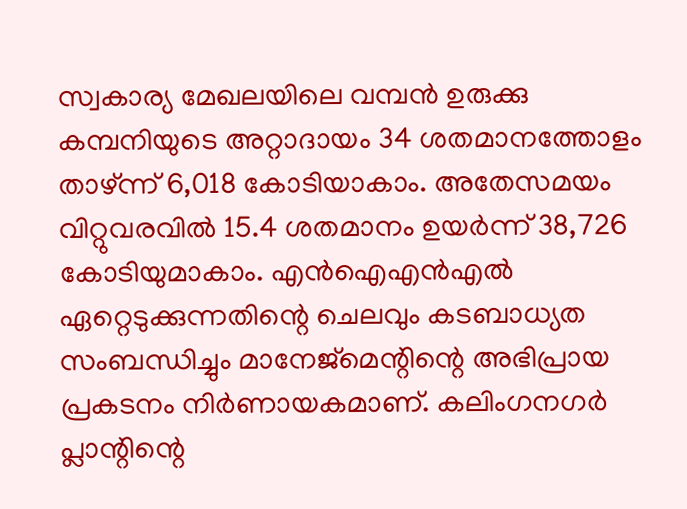സ്വകാര്യ മേഖലയിലെ വമ്പന്‍ ഉരുക്കു കമ്പനിയുടെ അറ്റാദായം 34 ശതമാനത്തോളം താഴ്ന്ന് 6,018 കോടിയാകാം. അതേസമയം വിറ്റുവരവില്‍ 15.4 ശതമാനം ഉയര്‍ന്ന് 38,726 കോടിയുമാകാം. എന്‍ഐഎന്‍എല്‍ ഏറ്റെടുക്കുന്നതിന്റെ ചെലവും കടബാധ്യത സംബന്ധിച്ചും മാനേജ്‌മെന്റിന്റെ അഭിപ്രായ പ്രകടനം നിര്‍ണായകമാണ്. കലിംഗനഗര്‍ പ്ലാന്റിന്റെ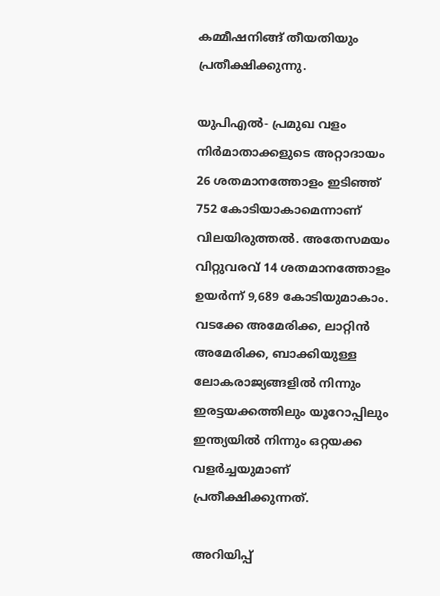കമ്മീഷനിങ്ങ് തീയതിയും പ്രതീക്ഷിക്കുന്നു.

യുപിഎല്‍- പ്രമുഖ വളം നിര്‍മാതാക്കളുടെ അറ്റാദായം 26 ശതമാനത്തോളം ഇടിഞ്ഞ് 752 കോടിയാകാമെന്നാണ് വിലയിരുത്തല്‍. അതേസമയം വിറ്റുവരവ് 14 ശതമാനത്തോളം ഉയര്‍ന്ന് 9,689 കോടിയുമാകാം. വടക്കേ അമേരിക്ക, ലാറ്റിന്‍ അമേരിക്ക, ബാക്കിയുള്ള ലോകരാജ്യങ്ങളില്‍ നിന്നും ഇരട്ടയക്കത്തിലും യൂറോപ്പിലും ഇന്ത്യയില്‍ നിന്നും ഒറ്റയക്ക വളര്‍ച്ചയുമാണ് പ്രതീക്ഷിക്കുന്നത്.

അറിയിപ്പ്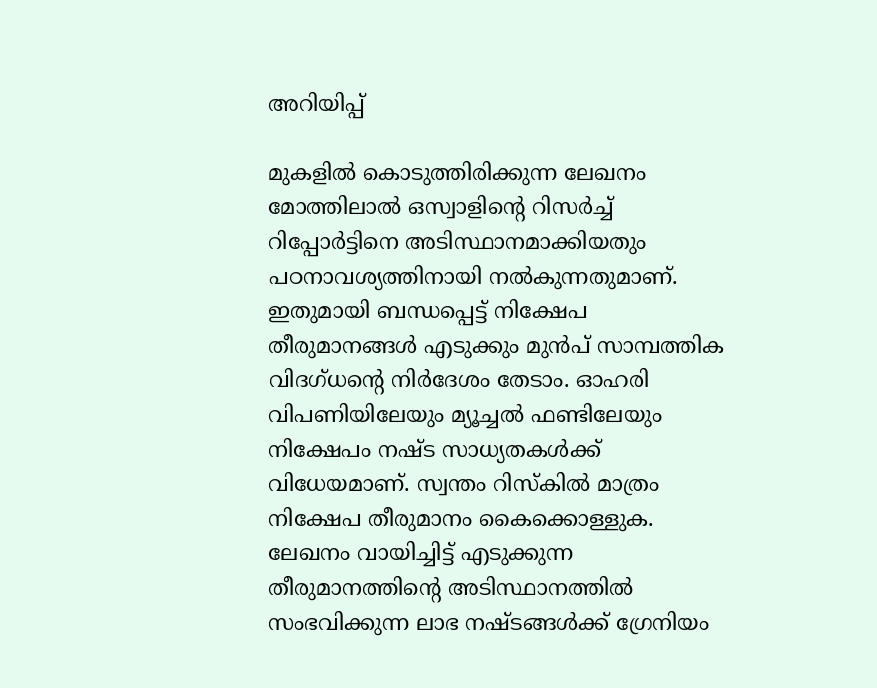അറിയിപ്പ്

മുകളില്‍ കൊടുത്തിരിക്കുന്ന ലേഖനം മോത്തിലാല്‍ ഒസ്വാളിന്റെ റിസര്‍ച്ച് റിപ്പോര്‍ട്ടിനെ അടിസ്ഥാനമാക്കിയതും പഠനാവശ്യത്തിനായി നല്‍കുന്നതുമാണ്. ഇതുമായി ബന്ധപ്പെട്ട് നിക്ഷേപ തീരുമാനങ്ങള്‍ എടുക്കും മുന്‍പ് സാമ്പത്തിക വിദഗ്ധന്റെ നിര്‍ദേശം തേടാം. ഓഹരി വിപണിയിലേയും മ്യൂച്ചല്‍ ഫണ്ടിലേയും നിക്ഷേപം നഷ്ട സാധ്യതകള്‍ക്ക് വിധേയമാണ്. സ്വന്തം റിസ്‌കില്‍ മാത്രം നിക്ഷേപ തീരുമാനം കൈക്കൊള്ളുക. ലേഖനം വായിച്ചിട്ട് എടുക്കുന്ന തീരുമാനത്തിന്റെ അടിസ്ഥാനത്തില്‍ സംഭവിക്കുന്ന ലാഭ നഷ്ടങ്ങള്‍ക്ക് ഗ്രേനിയം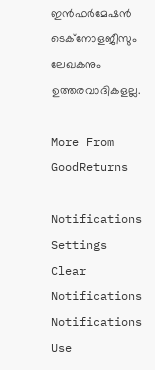ഇന്‍ഫര്‍മേഷന്‍ ടെക്‌നോളജീസും ലേഖകനും ഉത്തരവാദികളല്ല.

More From GoodReturns

Notifications
Settings
Clear Notifications
Notifications
Use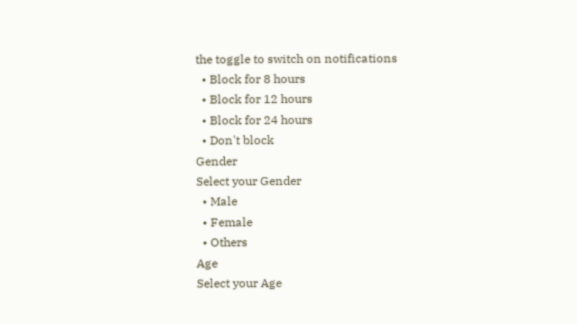the toggle to switch on notifications
  • Block for 8 hours
  • Block for 12 hours
  • Block for 24 hours
  • Don't block
Gender
Select your Gender
  • Male
  • Female
  • Others
Age
Select your Age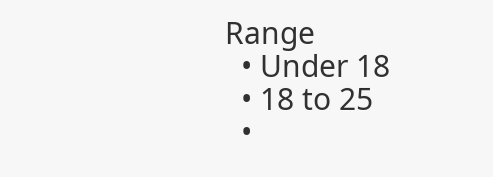Range
  • Under 18
  • 18 to 25
  •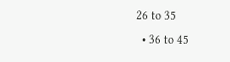26 to 35
  • 36 to 45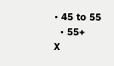• 45 to 55
  • 55+
X